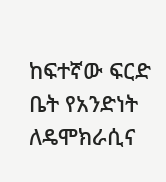ከፍተኛው ፍርድ ቤት የአንድነት ለዴሞክራሲና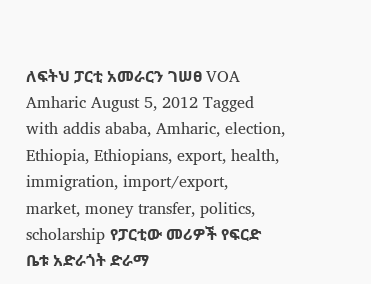ለፍትህ ፓርቲ አመራርን ገሠፀ VOA Amharic August 5, 2012 Tagged with addis ababa, Amharic, election, Ethiopia, Ethiopians, export, health, immigration, import/export, market, money transfer, politics, scholarship የፓርቲው መሪዎች የፍርድ ቤቱ አድራጎት ድራማ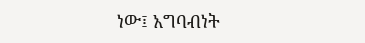ነው፤ አግባብነት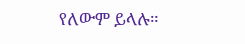የለውም ይላሉ።